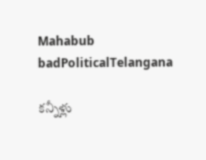Mahabub badPoliticalTelangana

కన్నీళ్లు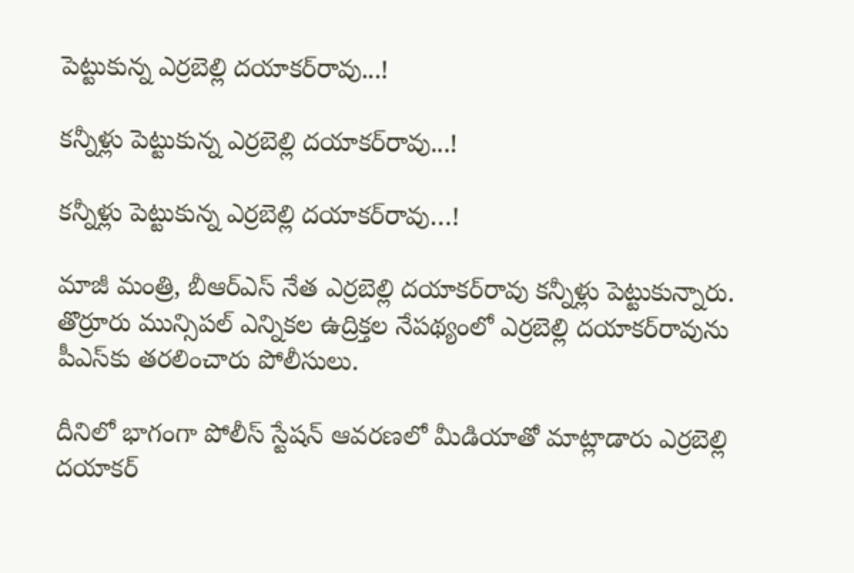పెట్టుకున్న ఎర్రబెల్లి దయాకర్‌రావు...!

కన్నీళ్లు పెట్టుకున్న ఎర్రబెల్లి దయాకర్‌రావు...!

కన్నీళ్లు పెట్టుకున్న ఎర్రబెల్లి దయాకర్‌రావు…!

మాజీ మంత్రి, బీఆర్‌ఎస్‌ నేత ఎర్రబెల్లి దయాకర్‌రావు కన్నీళ్లు పెట్టుకున్నారు. తొర్రూరు మున్సిపల్‌ ఎన్నికల ఉద్రిక్తల నేపథ్యంలో ఎర్రబెల్లి దయాకర్‌రావును పీఎస్‌కు తరలించారు పోలీసులు.

దీనిలో భాగంగా పోలీస్‌ స్టేషన్‌ ఆవరణలో మీడియాతో మాట్లాడారు ఎర్రబెల్లి దయాకర్‌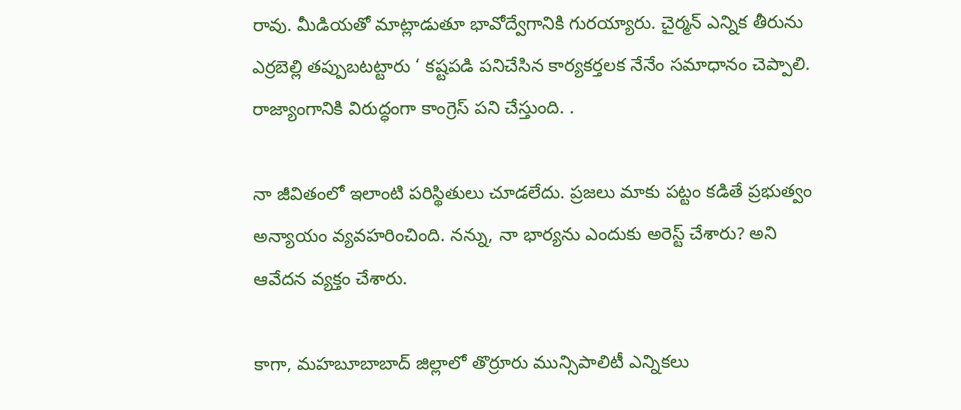రావు. మీడియతో మాట్లాడుతూ భావోద్వేగానికి గురయ్యారు. చైర్మన్‌ ఎన్నిక తీరును ఎర్రబెల్లి తప్పుబటట్టారు ‘ కష్టపడి పనిచేసిన కార్యకర్తలక నేనేం సమాధానం చెప్పాలి. రాజ్యాంగానికి విరుద్ధంగా కాంగ్రెస్‌ పని చేస్తుంది. .

నా జీవితంలో ఇలాంటి పరిస్థితులు చూడలేదు. ప్రజలు మాకు పట్టం కడితే ప్రభుత్వం అన్యాయం వ్యవహరించింది. నన్ను, నా భార్యను ఎందుకు అరెస్ట్‌ చేశారు? అని ఆవేదన వ్యక్తం చేశారు.

కాగా, మహబూబాబాద్ జిల్లాలో తొర్రూరు మున్సిపాలిటీ ఎన్నికలు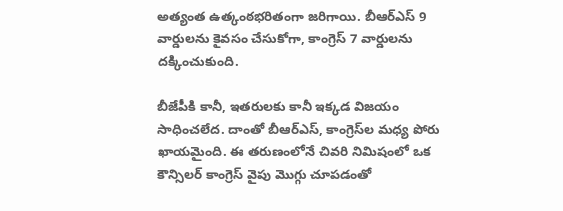అత్యంత ఉత్కంఠభరితంగా జరిగాయి. బీఆర్‌ఎస్‌ 9 వార్డులను కైవసం చేసుకోగా, కాంగ్రెస్‌ 7 వార్డులను దక్కించుకుంది.

బీజేపీకి కానీ, ఇతరులకు కానీ ఇక్కడ విజయం సాధించలేద. దాంతో బీఆర్‌ఎస్‌, కాంగ్రెస్‌ల మధ్య పోరు ఖాయమైంది. ఈ తరుణంలోనే చివరి నిమిషంలో ఒక కౌన్సిలర్ కాంగ్రెస్ వైపు మొగ్గు చూపడంతో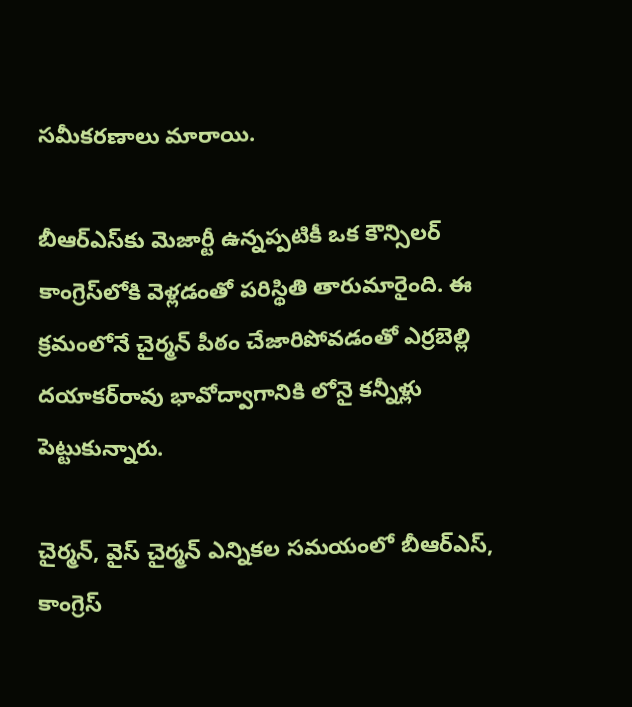సమీకరణాలు మారాయి.

బీఆర్‌ఎస్‌కు మెజార్టీ ఉన్నప్పటికీ ఒక కౌన్సిలర్‌ కాంగ్రెస్‌లోకి వెళ్లడంతో పరిస్థితి తారుమారైంది. ఈ క్రమంలోనే చైర్మన్‌ పీఠం చేజారిపోవడంతో ఎర్రబెల్లి దయాకర్‌రావు భావోద్వాగానికి లోనై కన్నీళ్లు పెట్టుకున్నారు.

చైర్మన్‌, వైస్‌ చైర్మన్‌ ఎన్నికల సమయంలో బీఆర్ఎస్, కాంగ్రెస్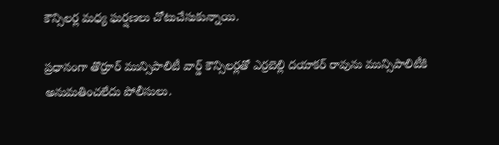కౌన్సిలర్ల మధ్య ఘర్షణలు చోటుచేసుకున్నాయి.

ప్రధానంగా తొర్రూర్ మున్సిపాలిటీ వార్డ్ కౌన్సిలర్లతో ఎర్రబెల్లి దయాకర్ రావును మున్సిపాలిటీకి అనుమతించలేదు పోలీసులు.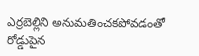ఎర్రబెల్లిని అనుమతించకపోవడంతో రోడ్డుపైన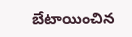బేటాయించిన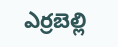ఎర్రబెల్లి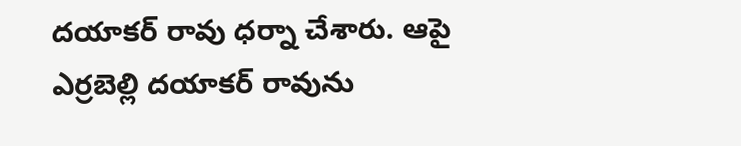దయాకర్ రావు ధర్నా చేశారు. ఆపై ఎర్రబెల్లి దయాకర్ రావును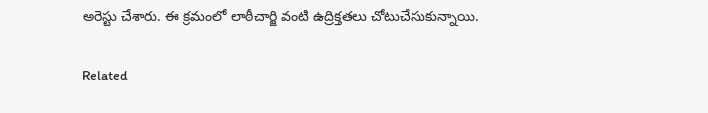అరెస్టు చేశారు. ఈ క్రమంలో లాఠీచార్జి వంటి ఉద్రిక్తతలు చోటుచేసుకున్నాయి.

Related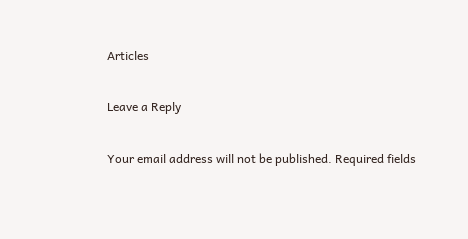Articles

Leave a Reply

Your email address will not be published. Required fields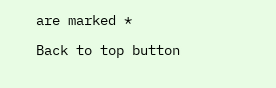are marked *

Back to top button